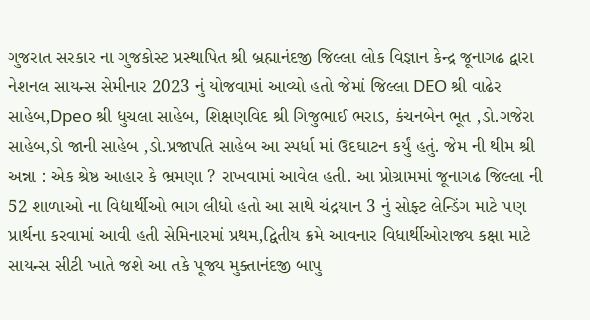ગુજરાત સરકાર ના ગુજકોસ્ટ પ્રસ્થાપિત શ્રી બ્રહ્માનંદજી જિલ્લા લોક વિજ્ઞાન કેન્દ્ર જૂનાગઢ દ્વારા નેશનલ સાયન્સ સેમીનાર 2023 નું યોજવામાં આવ્યો હતો જેમાં જિલ્લા DEO શ્રી વાઢેર સાહેબ,Dpeo શ્રી ધુચલા સાહેબ, શિક્ષણવિદ શ્રી ગિજુભાઈ ભરાડ, કંચનબેન ભૂત ,ડો.ગજેરા સાહેબ,ડો જાની સાહેબ ,ડો.પ્રજાપતિ સાહેબ આ સ્પર્ધા માં ઉદઘાટન કર્યું હતું. જેમ ની થીમ શ્રી અન્ના : એક શ્રેષ્ઠ આહાર કે ભ્રમણા ? રાખવામાં આવેલ હતી. આ પ્રોગ્રામમાં જૂનાગઢ જિલ્લા ની 52 શાળાઓ ના વિદ્યાર્થીઓ ભાગ લીધો હતો આ સાથે ચંદ્રયાન 3 નું સોફ્ટ લેન્ડિંગ માટે પણ પ્રાર્થના કરવામાં આવી હતી સેમિનારમાં પ્રથમ,દ્વિતીય ક્રમે આવનાર વિધાર્થીઓરાજ્ય કક્ષા માટે સાયન્સ સીટી ખાતે જશે આ તકે પૂજ્ય મુક્તાનંદજી બાપુ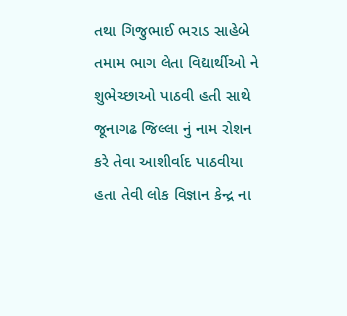તથા ગિજુભાઈ ભરાડ સાહેબે તમામ ભાગ લેતા વિદ્યાર્થીઓ ને શુભેચ્છાઓ પાઠવી હતી સાથે જૂનાગઢ જિલ્લા નું નામ રોશન કરે તેવા આશીર્વાદ પાઠવીયા હતા તેવી લોક વિજ્ઞાન કેન્દ્ર ના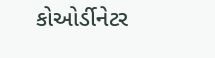કોઓર્ડીનેટર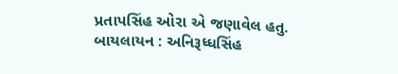પ્રતાપસિંહ ઓરા એ જણાવેલ હતુ.
બાયલાયન : અનિરૂધ્ધસિંહ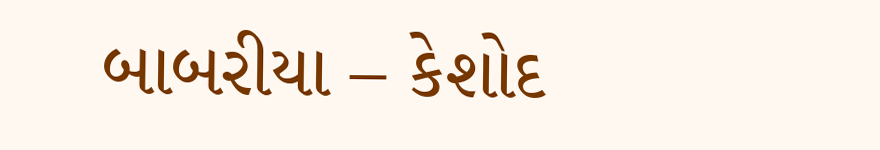બાબરીયા – કેશોદ